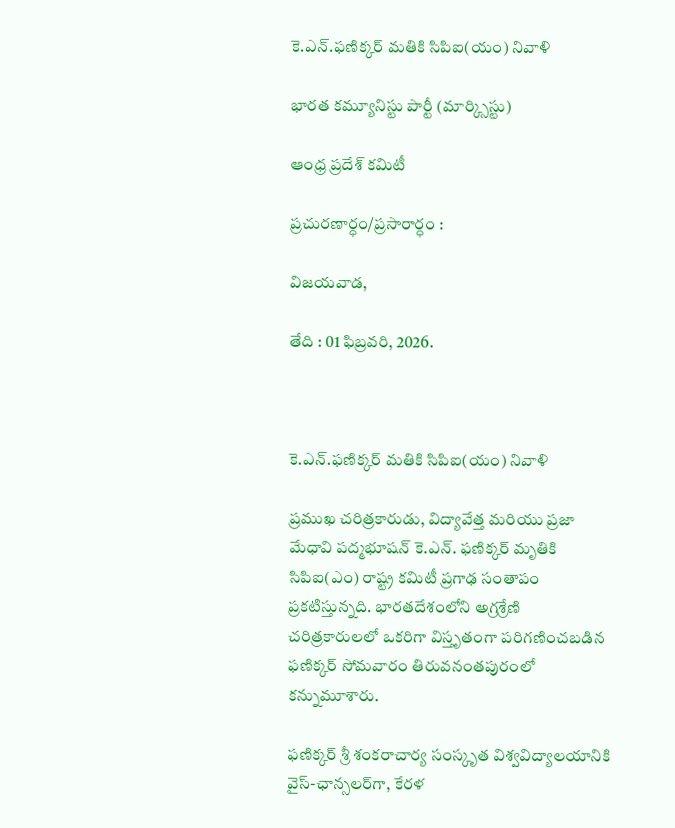కె.ఎన్.ఫణిక్కర్ మతికి సిపిఐ(యం) నివాళి

భారత కమ్యూనిస్టు పార్టీ (మార్క్సిస్టు)

ఆంధ్ర ప్రదేశ్ కమిటీ

ప్రచురణార్ధం/ప్రసారార్ధం :

విజయవాడ,

తేది : 01 ఫిబ్రవరి, 2026.



కె.ఎన్.ఫణిక్కర్ మతికి సిపిఐ(యం) నివాళి

ప్రముఖ చరిత్రకారుడు, విద్యావేత్త మరియు ప్రజా మేధావి పద్మభూషన్ కె.ఎన్. ఫణిక్కర్ మృతికి సిపిఐ(ఎం) రాష్ట్ర కమిటీ ప్రగాఢ సంతాపం ప్రకటిస్తున్నది. భారతదేశంలోని అగ్రశ్రేణి చరిత్రకారులలో ఒకరిగా విస్తృతంగా పరిగణించబడిన ఫణిక్కర్ సోమవారం తిరువనంతపురంలో కన్నుమూశారు.

ఫణిక్కర్ శ్రీ శంకరాచార్య సంస్కృత విశ్వవిద్యాలయానికి వైస్-ఛాన్సలర్‌గా, కేరళ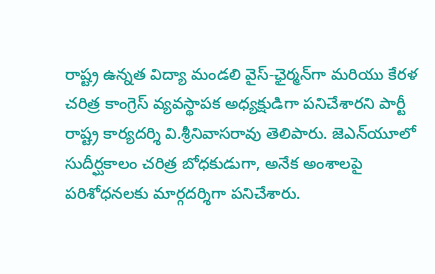రాష్ట్ర ఉన్నత విద్యా మండలి వైస్-ఛైర్మన్‌గా మరియు కేరళ చరిత్ర కాంగ్రెస్ వ్యవస్థాపక అధ్యక్షుడిగా పనిచేశారని పార్టీ రాష్ట్ర కార్యదర్శి వి.శ్రీనివాసరావు తెలిపారు. జెఎన్‌యూలో సుదీర్ఘకాలం చరిత్ర బోధకుడుగా, అనేక అంశాలపై పరిశోధనలకు మార్గదర్శిగా పనిచేశారు.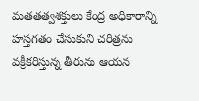మతతత్వశక్తులు కేంద్ర అధికారాన్ని హస్తగతం చేసుకుని చరిత్రను వక్రీకరిస్తున్న తీరును ఆయన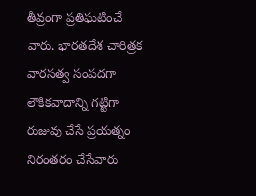తీవ్రంగా ప్రతిఘటించే వారు. భారతదేశ చారిత్రక వారసత్వ సంపదగా లౌకికవాదాన్ని గట్టిగా రుజువు చేసే ప్రయత్నం నిరంతరం చేసేవారు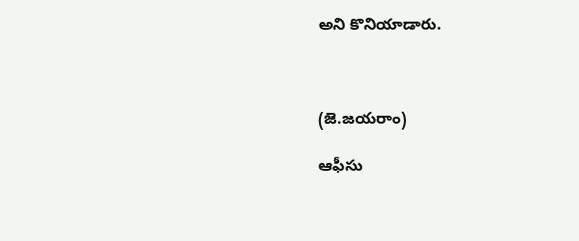అని కొనియాడారు.



(జె.జయరాం)

ఆఫీసు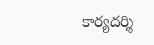కార్యదర్శి